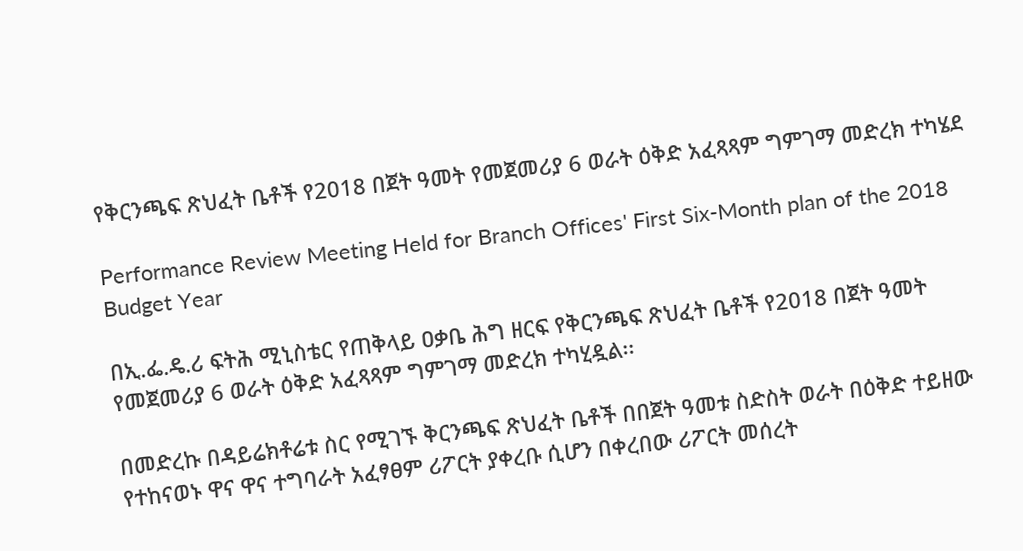የቅርንጫፍ ጽህፈት ቤቶች የ2018 በጀት ዓመት የመጀመሪያ 6 ወራት ዕቅድ አፈጻጻም ግምገማ መድረክ ተካሄደ

Performance Review Meeting Held for Branch Offices' First Six-Month plan of the 2018 Budget Year

በኢ.ፌ.ዴ.ሪ ፍትሕ ሚኒስቴር የጠቅላይ ዐቃቤ ሕግ ዘርፍ የቅርንጫፍ ጽህፈት ቤቶች የ2018 በጀት ዓመት የመጀመሪያ 6 ወራት ዕቅድ አፈጻጻም ግምገማ መድረክ ተካሂዷል፡፡

በመድረኩ በዳይሬክቶሬቱ ስር የሚገኙ ቅርንጫፍ ጽህፈት ቤቶች በበጀት ዓመቱ ስድስት ወራት በዕቅድ ተይዘው የተከናወኑ ዋና ዋና ተግባራት አፈፃፀም ሪፖርት ያቀረቡ ሲሆን በቀረበው ሪፖርት መሰረት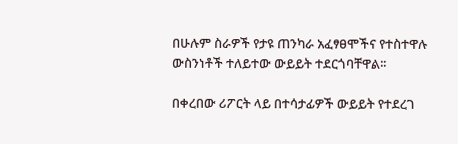በሁሉም ስራዎች የታዩ ጠንካራ አፈፃፀሞችና የተስተዋሉ ውስንነቶች ተለይተው ውይይት ተደርጎባቸዋል፡፡

በቀረበው ሪፖርት ላይ በተሳታፊዎች ውይይት የተደረገ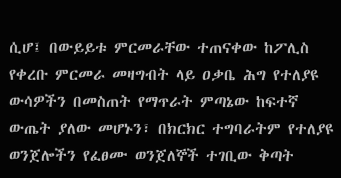ሲሆ፤ በውይይቱ ምርመራቸው ተጠናቀው ከፖሊስ የቀረቡ ምርመራ መዛግብት ላይ ዐቃቤ ሕግ የተለያዩ ውሳዎችን በመስጠት የማጥራት ምጣኔው ከፍተኛ ውጤት ያለው መሆኑን፣ በክርክር ተግባራትም የተለያዩ ወንጀሎችን የፈፀሙ ወንጀለኞች ተገቢው ቅጣት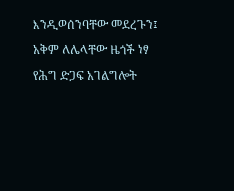እንዲወሰንባቸው መደረጉን፤ አቅም ለሌላቸው ዜጎች ነፃ የሕግ ድጋፍ አገልግሎት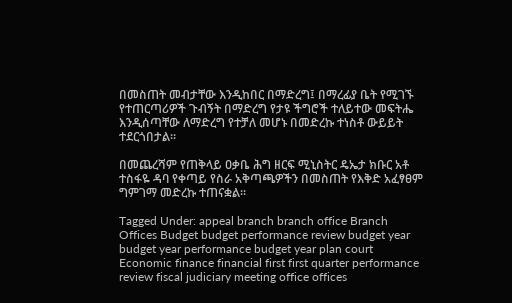በመስጠት መብታቸው እንዲከበር በማድረግ፤ በማረፊያ ቤት የሚገኙ የተጠርጣሪዎች ጉብኝት በማድረግ የታዩ ችግሮች ተለይተው መፍትሔ እንዲሰጣቸው ለማድረግ የተቻለ መሆኑ በመድረኩ ተነስቶ ውይይት ተደርጎበታል፡፡

በመጨረሻም የጠቅላይ ዐቃቤ ሕግ ዘርፍ ሚኒስትር ዴኤታ ክቡር አቶ ተስፋዬ ዳባ የቀጣይ የስራ አቅጣጫዎችን በመስጠት የእቅድ አፈፃፀም ግምገማ መድረኩ ተጠናቋል፡፡

Tagged Under: appeal branch branch office Branch Offices Budget budget performance review budget year budget year performance budget year plan court Economic finance financial first first quarter performance review fiscal judiciary meeting office offices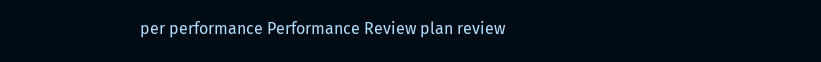per performance Performance Review plan review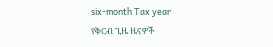six-month Tax year
የቅርብ ጊዜ ዜናዎች